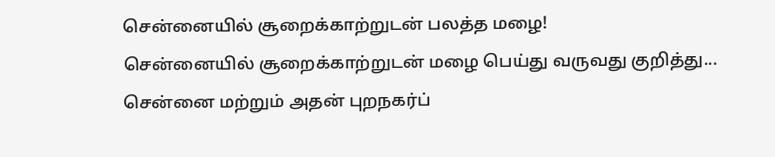சென்னையில் சூறைக்காற்றுடன் பலத்த மழை!
சென்னையில் சூறைக்காற்றுடன் மழை பெய்து வருவது குறித்து...
சென்னை மற்றும் அதன் புறநகர்ப்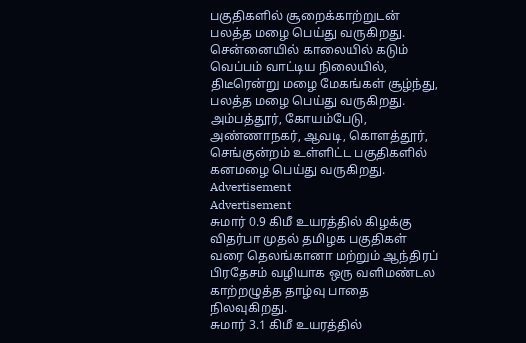பகுதிகளில் சூறைக்காற்றுடன் பலத்த மழை பெய்து வருகிறது.
சென்னையில் காலையில் கடும் வெப்பம் வாட்டிய நிலையில், திடீரென்று மழை மேகங்கள் சூழ்ந்து, பலத்த மழை பெய்து வருகிறது.
அம்பத்தூர், கோயம்பேடு, அண்ணாநகர், ஆவடி, கொளத்தூர், செங்குன்றம் உள்ளிட்ட பகுதிகளில் கனமழை பெய்து வருகிறது.
Advertisement
Advertisement
சுமார் 0.9 கிமீ உயரத்தில் கிழக்கு விதர்பா முதல் தமிழக பகுதிகள் வரை தெலங்கானா மற்றும் ஆந்திரப் பிரதேசம் வழியாக ஒரு வளிமண்டல காற்றழுத்த தாழ்வு பாதை நிலவுகிறது.
சுமார் 3.1 கிமீ உயரத்தில்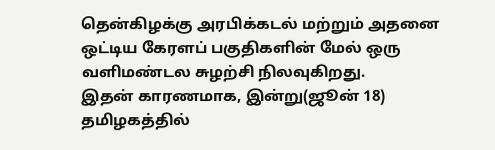தென்கிழக்கு அரபிக்கடல் மற்றும் அதனை ஒட்டிய கேரளப் பகுதிகளின் மேல் ஒரு வளிமண்டல சுழற்சி நிலவுகிறது.
இதன் காரணமாக, இன்று(ஜூன் 18) தமிழகத்தில்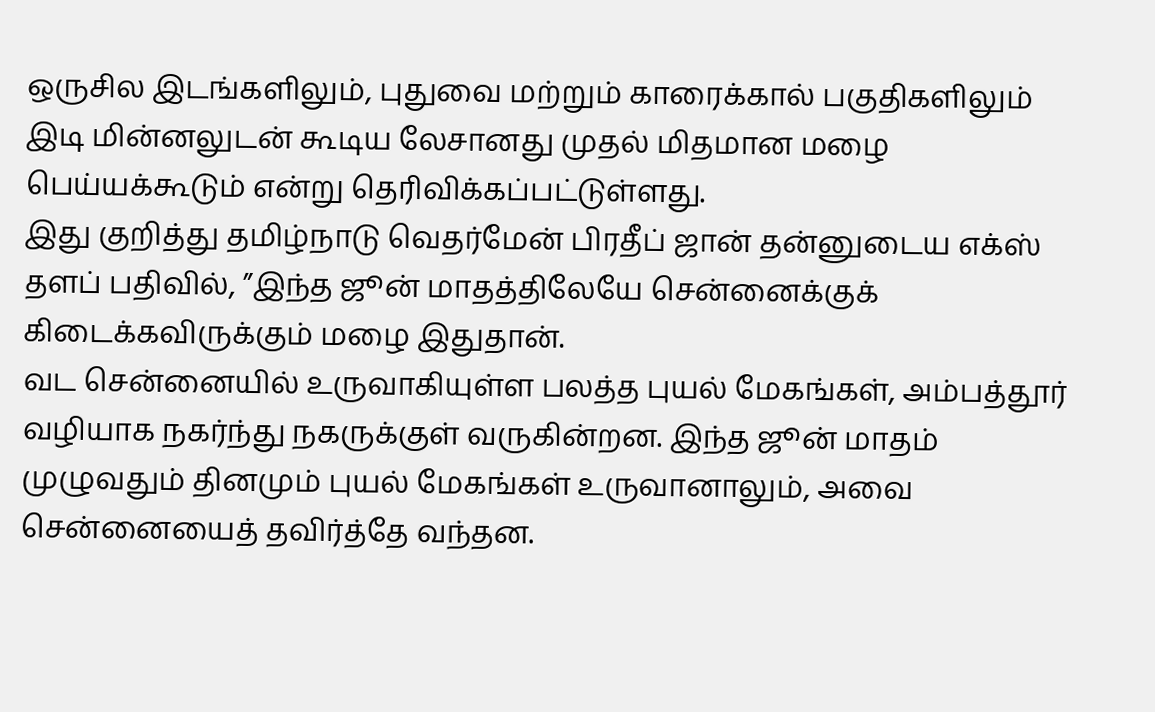ஒருசில இடங்களிலும், புதுவை மற்றும் காரைக்கால் பகுதிகளிலும் இடி மின்னலுடன் கூடிய லேசானது முதல் மிதமான மழை பெய்யக்கூடும் என்று தெரிவிக்கப்பட்டுள்ளது.
இது குறித்து தமிழ்நாடு வெதர்மேன் பிரதீப் ஜான் தன்னுடைய எக்ஸ் தளப் பதிவில், ”இந்த ஜூன் மாதத்திலேயே சென்னைக்குக் கிடைக்கவிருக்கும் மழை இதுதான்.
வட சென்னையில் உருவாகியுள்ள பலத்த புயல் மேகங்கள், அம்பத்தூர் வழியாக நகர்ந்து நகருக்குள் வருகின்றன. இந்த ஜூன் மாதம் முழுவதும் தினமும் புயல் மேகங்கள் உருவானாலும், அவை சென்னையைத் தவிர்த்தே வந்தன.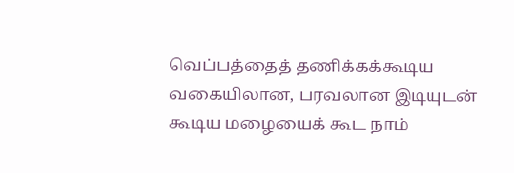வெப்பத்தைத் தணிக்கக்கூடிய வகையிலான, பரவலான இடியுடன் கூடிய மழையைக் கூட நாம்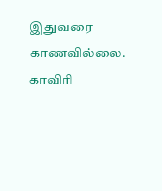இதுவரை காணவில்லை.
காவிரி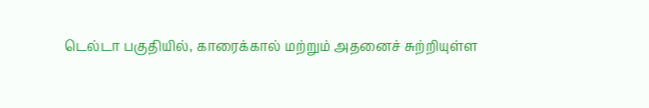டெல்டா பகுதியில், காரைக்கால் மற்றும் அதனைச் சுற்றியுள்ள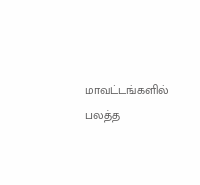மாவட்டங்களில் பலத்த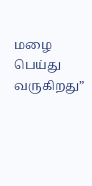மழை பெய்து வருகிறது”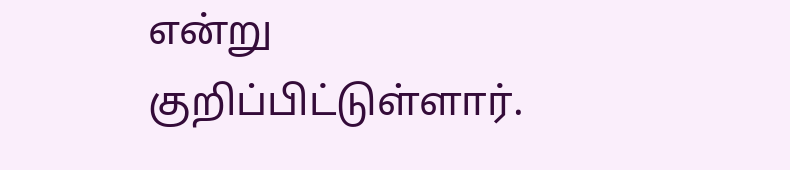என்று குறிப்பிட்டுள்ளார்.